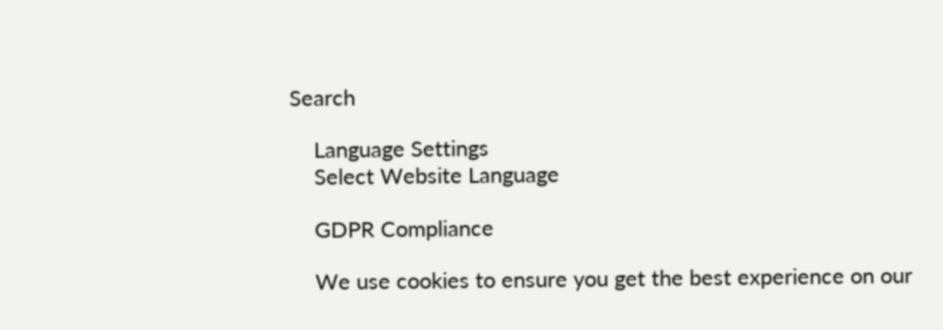Search

    Language Settings
    Select Website Language

    GDPR Compliance

    We use cookies to ensure you get the best experience on our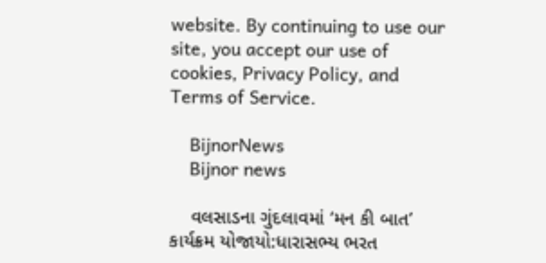website. By continuing to use our site, you accept our use of cookies, Privacy Policy, and Terms of Service.

    BijnorNews
    Bijnor news

    વલસાડના ગુંદલાવમાં ‘મન કી બાત’ કાર્યક્રમ યોજાયો:ધારાસભ્ય ભરત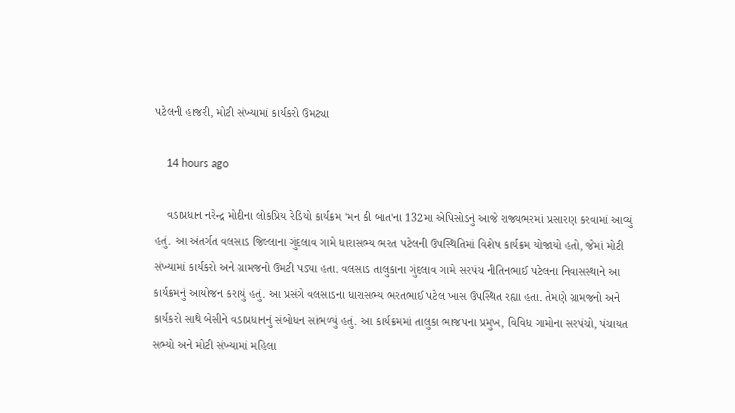પટેલની હાજરી, મોટી સંખ્યામાં કાર્યકરો ઉમટ્યા

    14 hours ago

    વડાપ્રધાન નરેન્દ્ર મોદીના લોકપ્રિય રેડિયો કાર્યક્રમ 'મન કી બાત'ના 132મા એપિસોડનું આજે રાજ્યભરમાં પ્રસારણ કરવામાં આવ્યું હતું. આ અંતર્ગત વલસાડ જિલ્લાના ગુંદલાવ ગામે ધારાસભ્ય ભરત પટેલની ઉપસ્થિતિમાં વિશેષ કાર્યક્રમ યોજાયો હતો, જેમાં મોટી સંખ્યામાં કાર્યકરો અને ગ્રામજનો ઉમટી પડ્યા હતા. વલસાડ તાલુકાના ગુંદલાવ ગામે સરપંચ નીતિનભાઈ પટેલના નિવાસસ્થાને આ કાર્યક્રમનું આયોજન કરાયું હતું. આ પ્રસંગે વલસાડના ધારાસભ્ય ભરતભાઈ પટેલ ખાસ ઉપસ્થિત રહ્યા હતા. તેમણે ગ્રામજનો અને કાર્યકરો સાથે બેસીને વડાપ્રધાનનું સંબોધન સાંભળ્યું હતું. આ કાર્યક્રમમાં તાલુકા ભાજપના પ્રમુખ, વિવિધ ગામોના સરપંચો, પંચાયત સભ્યો અને મોટી સંખ્યામાં મહિલા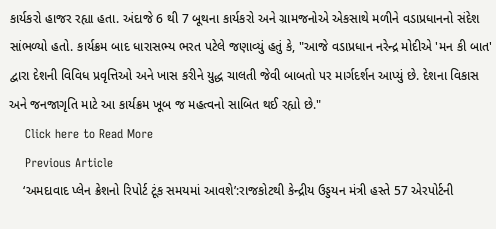કાર્યકરો હાજર રહ્યા હતા. અંદાજે 6 થી 7 બૂથના કાર્યકરો અને ગ્રામજનોએ એકસાથે મળીને વડાપ્રધાનનો સંદેશ સાંભળ્યો હતો. કાર્યક્રમ બાદ ધારાસભ્ય ભરત પટેલે જણાવ્યું હતું કે, "આજે વડાપ્રધાન નરેન્દ્ર મોદીએ 'મન કી બાત' દ્વારા દેશની વિવિધ પ્રવૃત્તિઓ અને ખાસ કરીને યુદ્ધ ચાલતી જેવી બાબતો પર માર્ગદર્શન આપ્યું છે. દેશના વિકાસ અને જનજાગૃતિ માટે આ કાર્યક્રમ ખૂબ જ મહત્વનો સાબિત થઈ રહ્યો છે."
    Click here to Read More
    Previous Article
    ‘અમદાવાદ પ્લેન ક્રેશનો રિપોર્ટ ટૂંક સમયમાં આવશે’:રાજકોટથી કેન્દ્રીય ઉડ્ડયન મંત્રી હસ્તે 57 એરપોર્ટની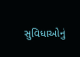સુવિધાઓનું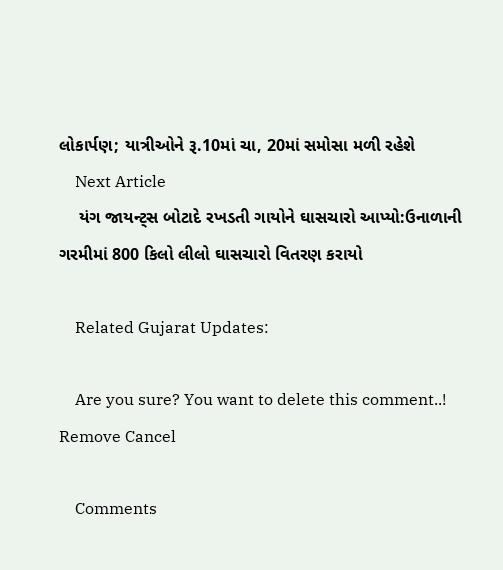લોકાર્પણ; યાત્રીઓને રૂ.10માં ચા, 20માં સમોસા મળી રહેશે
    Next Article
    યંગ જાયન્ટ્સ બોટાદે રખડતી ગાયોને ઘાસચારો આપ્યો:ઉનાળાની ગરમીમાં 800 કિલો લીલો ઘાસચારો વિતરણ કરાયો

    Related Gujarat Updates:

    Are you sure? You want to delete this comment..! Remove Cancel

    Comments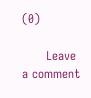(0)

      Leave a comment